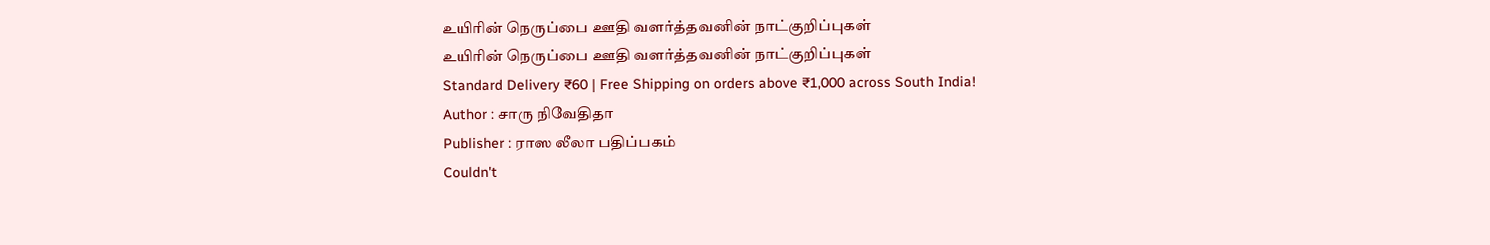உயிரின் நெருப்பை ஊதி வளர்த்தவனின் நாட்குறிப்புகள்
உயிரின் நெருப்பை ஊதி வளர்த்தவனின் நாட்குறிப்புகள்
Standard Delivery ₹60 | Free Shipping on orders above ₹1,000 across South India!
Author : சாரு நிவேதிதா
Publisher : ராஸ லீலா பதிப்பகம்
Couldn't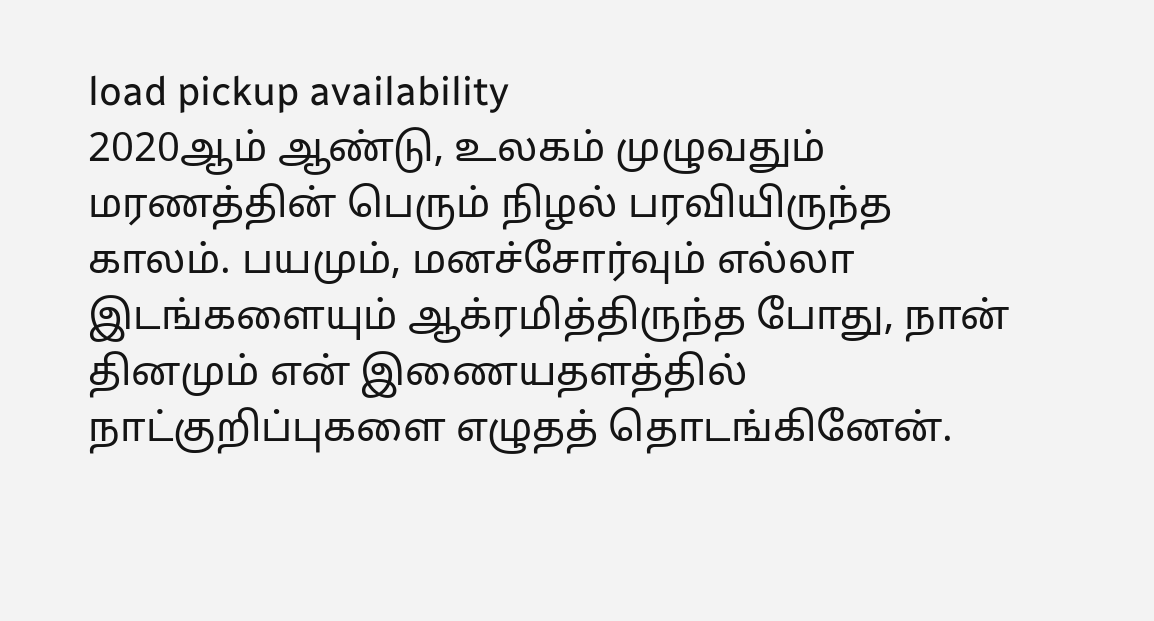load pickup availability
2020ஆம் ஆண்டு, உலகம் முழுவதும் மரணத்தின் பெரும் நிழல் பரவியிருந்த காலம். பயமும், மனச்சோர்வும் எல்லா இடங்களையும் ஆக்ரமித்திருந்த போது, நான் தினமும் என் இணையதளத்தில் நாட்குறிப்புகளை எழுதத் தொடங்கினேன்.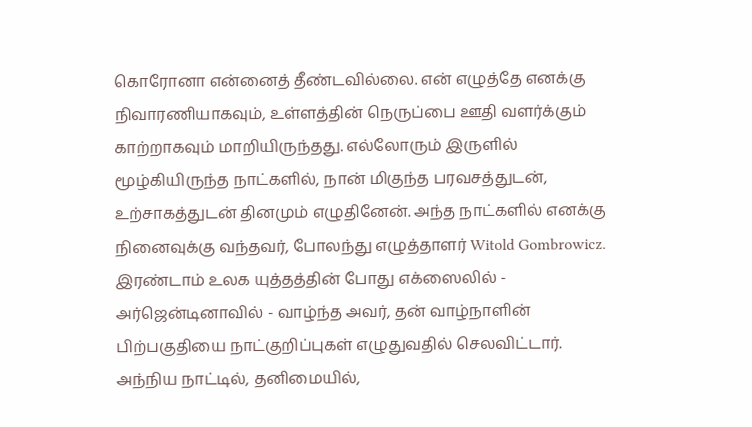கொரோனா என்னைத் தீண்டவில்லை. என் எழுத்தே எனக்கு நிவாரணியாகவும், உள்ளத்தின் நெருப்பை ஊதி வளர்க்கும் காற்றாகவும் மாறியிருந்தது. எல்லோரும் இருளில் மூழ்கியிருந்த நாட்களில், நான் மிகுந்த பரவசத்துடன், உற்சாகத்துடன் தினமும் எழுதினேன். அந்த நாட்களில் எனக்கு நினைவுக்கு வந்தவர், போலந்து எழுத்தாளர் Witold Gombrowicz. இரண்டாம் உலக யுத்தத்தின் போது எக்ஸைலில் - அர்ஜென்டினாவில் - வாழ்ந்த அவர், தன் வாழ்நாளின் பிற்பகுதியை நாட்குறிப்புகள் எழுதுவதில் செலவிட்டார். அந்நிய நாட்டில், தனிமையில்,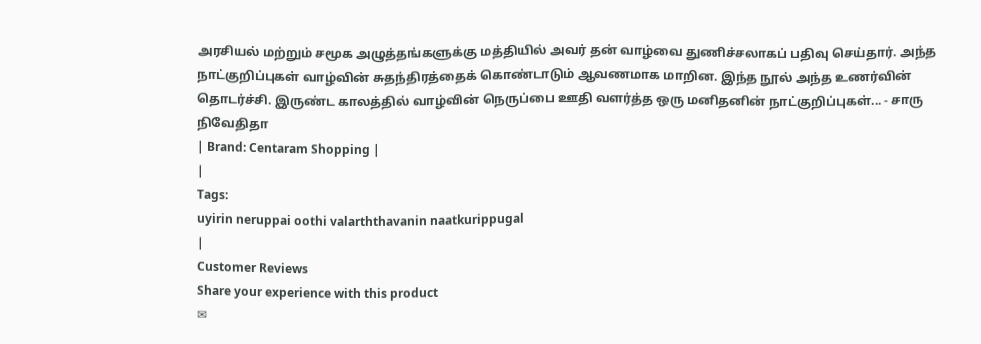அரசியல் மற்றும் சமூக அழுத்தங்களுக்கு மத்தியில் அவர் தன் வாழ்வை துணிச்சலாகப் பதிவு செய்தார். அந்த நாட்குறிப்புகள் வாழ்வின் சுதந்திரத்தைக் கொண்டாடும் ஆவணமாக மாறின. இந்த நூல் அந்த உணர்வின் தொடர்ச்சி. இருண்ட காலத்தில் வாழ்வின் நெருப்பை ஊதி வளர்த்த ஒரு மனிதனின் நாட்குறிப்புகள்... - சாரு நிவேதிதா
| Brand: Centaram Shopping |
|
Tags:
uyirin neruppai oothi valarththavanin naatkurippugal
|
Customer Reviews
Share your experience with this product
✉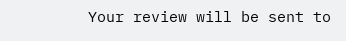Your review will be sent to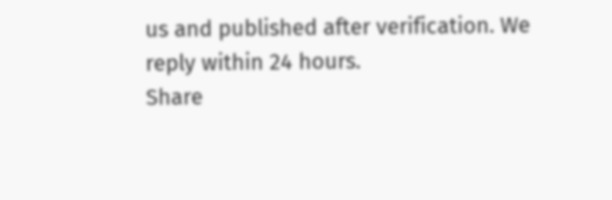us and published after verification. We reply within 24 hours.
Share